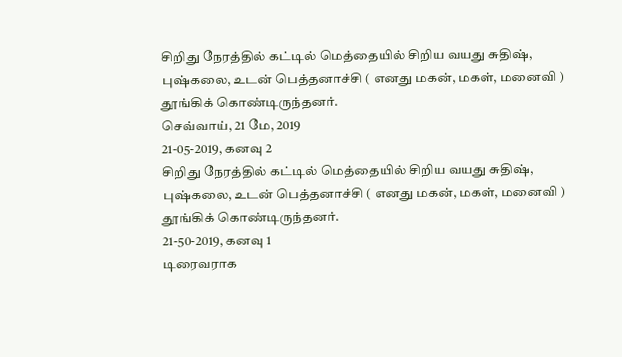சிறிது நேரத்தில் கட்டில் மெத்தையில் சிறிய வயது சுதிஷ், புஷ்கலை, உடன் பெத்தனாச்சி ( எனது மகன், மகள், மனைவி ) தூங்கிக் கொண்டிருந்தனர்.
செவ்வாய், 21 மே, 2019
21-05-2019, கனவு 2
சிறிது நேரத்தில் கட்டில் மெத்தையில் சிறிய வயது சுதிஷ், புஷ்கலை, உடன் பெத்தனாச்சி ( எனது மகன், மகள், மனைவி ) தூங்கிக் கொண்டிருந்தனர்.
21-50-2019, கனவு 1
டிரைவராக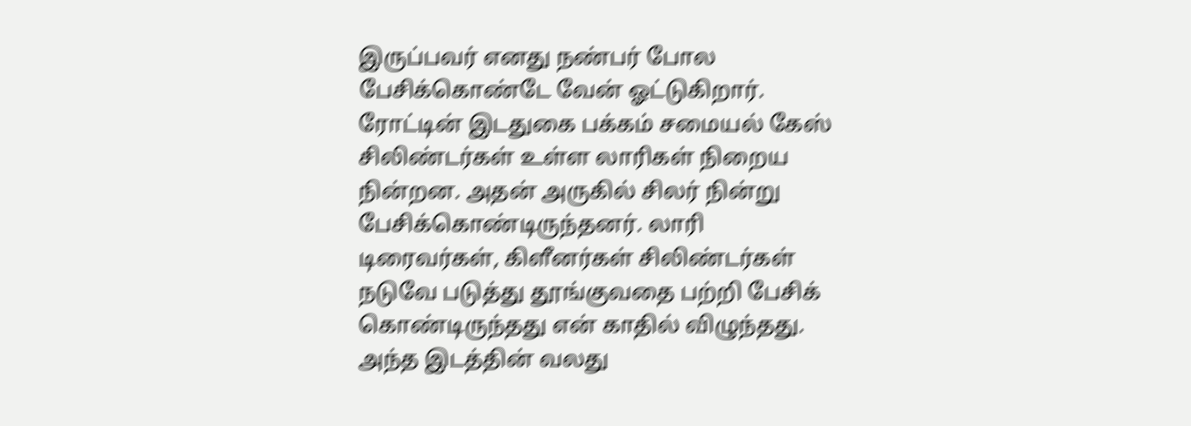இருப்பவர் எனது நண்பர் போல பேசிக்கொண்டே வேன் ஓட்டுகிறார்.
ரோட்டின் இடதுகை பக்கம் சமையல் கேஸ் சிலிண்டர்கள் உள்ள லாரிகள் நிறைய நின்றன. அதன் அருகில் சிலர் நின்று பேசிக்கொண்டிருந்தனர். லாரி டிரைவர்கள், கிளீனர்கள் சிலிண்டர்கள் நடுவே படுத்து தூங்குவதை பற்றி பேசிக் கொண்டிருந்தது என் காதில் விழுந்தது.
அந்த இடத்தின் வலது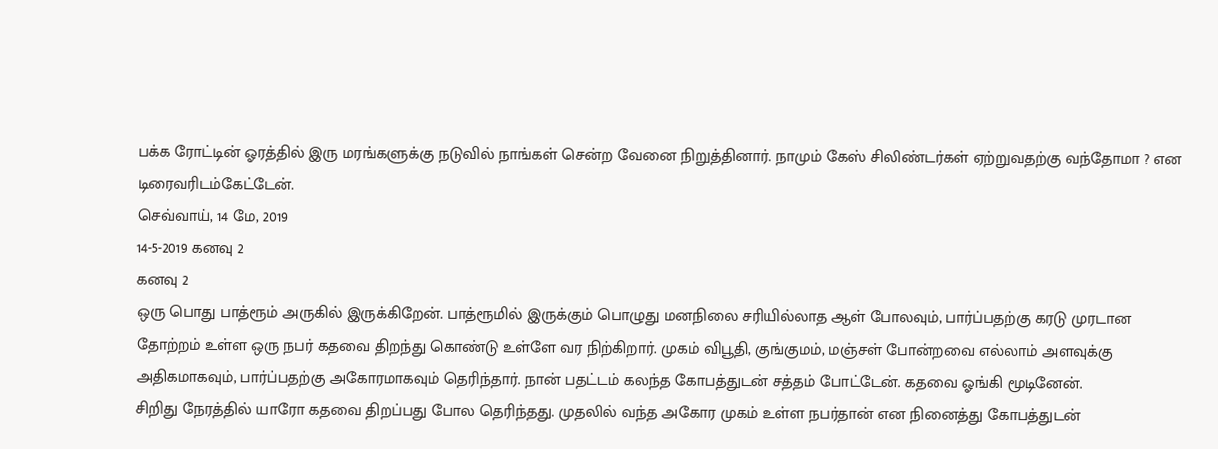பக்க ரோட்டின் ஓரத்தில் இரு மரங்களுக்கு நடுவில் நாங்கள் சென்ற வேனை நிறுத்தினார். நாமும் கேஸ் சிலிண்டர்கள் ஏற்றுவதற்கு வந்தோமா ? என டிரைவரிடம்கேட்டேன்.
செவ்வாய், 14 மே, 2019
14-5-2019 கனவு 2
கனவு 2
ஒரு பொது பாத்ரூம் அருகில் இருக்கிறேன். பாத்ரூமில் இருக்கும் பொழுது மனநிலை சரியில்லாத ஆள் போலவும், பார்ப்பதற்கு கரடு முரடான தோற்றம் உள்ள ஒரு நபர் கதவை திறந்து கொண்டு உள்ளே வர நிற்கிறார். முகம் விபூதி, குங்குமம், மஞ்சள் போன்றவை எல்லாம் அளவுக்கு அதிகமாகவும், பார்ப்பதற்கு அகோரமாகவும் தெரிந்தார். நான் பதட்டம் கலந்த கோபத்துடன் சத்தம் போட்டேன். கதவை ஓங்கி மூடினேன்.
சிறிது நேரத்தில் யாரோ கதவை திறப்பது போல தெரிந்தது. முதலில் வந்த அகோர முகம் உள்ள நபர்தான் என நினைத்து கோபத்துடன்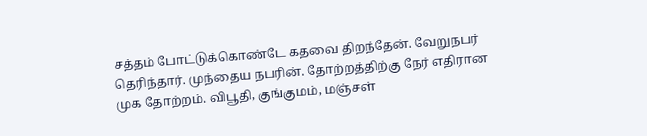சத்தம் போட்டுக்கொண்டே கதவை திறந்தேன். வேறுநபர் தெரிந்தார். முந்தைய நபரின். தோற்றத்திற்கு நேர் எதிரான முக தோற்றம். விபூதி, குங்குமம், மஞ்சள்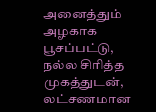அனைத்தும் அழகாக பூசப்பட்டு, நல்ல சிரித்த முகத்துடன், லட்சணமான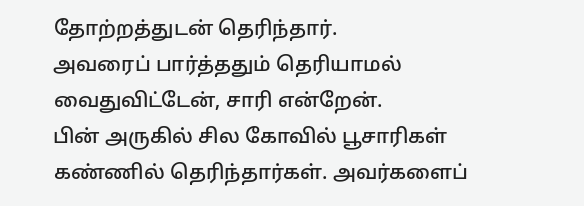தோற்றத்துடன் தெரிந்தார்.
அவரைப் பார்த்ததும் தெரியாமல் வைதுவிட்டேன், சாரி என்றேன்.
பின் அருகில் சில கோவில் பூசாரிகள் கண்ணில் தெரிந்தார்கள். அவர்களைப்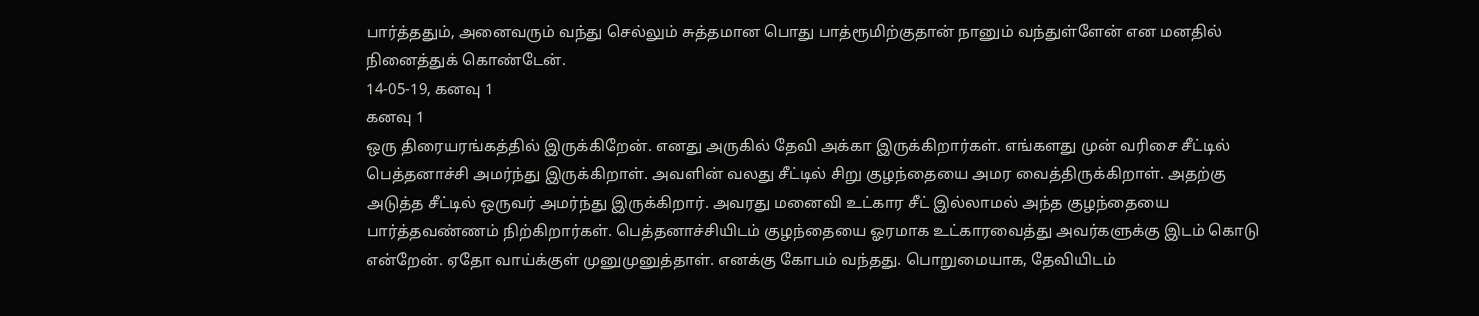பார்த்ததும், அனைவரும் வந்து செல்லும் சுத்தமான பொது பாத்ரூமிற்குதான் நானும் வந்துள்ளேன் என மனதில் நினைத்துக் கொண்டேன்.
14-05-19, கனவு 1
கனவு 1
ஒரு திரையரங்கத்தில் இருக்கிறேன். எனது அருகில் தேவி அக்கா இருக்கிறார்கள். எங்களது முன் வரிசை சீட்டில் பெத்தனாச்சி அமர்ந்து இருக்கிறாள். அவளின் வலது சீட்டில் சிறு குழந்தையை அமர வைத்திருக்கிறாள். அதற்கு அடுத்த சீட்டில் ஒருவர் அமர்ந்து இருக்கிறார். அவரது மனைவி உட்கார சீட் இல்லாமல் அந்த குழந்தையை பார்த்தவண்ணம் நிற்கிறார்கள். பெத்தனாச்சியிடம் குழந்தையை ஓரமாக உட்காரவைத்து அவர்களுக்கு இடம் கொடு என்றேன். ஏதோ வாய்க்குள் முனுமுனுத்தாள். எனக்கு கோபம் வந்தது. பொறுமையாக, தேவியிடம்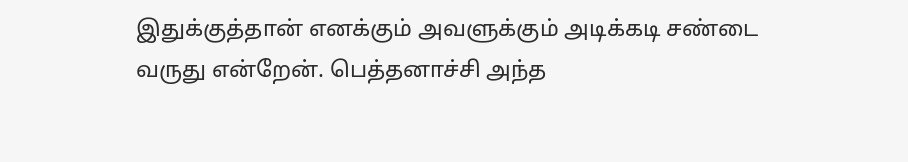இதுக்குத்தான் எனக்கும் அவளுக்கும் அடிக்கடி சண்டை வருது என்றேன். பெத்தனாச்சி அந்த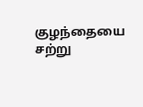குழந்தையை சற்று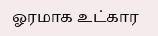ஓரமாக உட்கார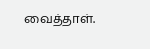வைத்தாள்.